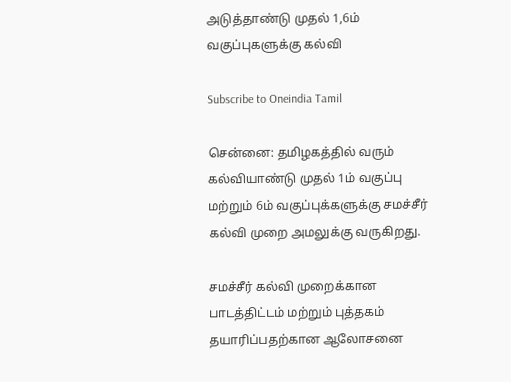அடுத்தாண்டு முதல் 1,6ம் வகுப்புகளுக்கு கல்வி

Subscribe to Oneindia Tamil

சென்னை: தமிழகத்தில் வரும் கல்வியாண்டு முதல் 1ம் வகுப்பு மற்றும் 6ம் வகுப்புக்களுக்கு சமச்சீர் கல்வி முறை அமலுக்கு வருகிறது.

சமச்சீர் கல்வி முறைக்கான பாடத்திட்டம் மற்றும் புத்தகம் தயாரிப்பதற்கான ஆலோசனை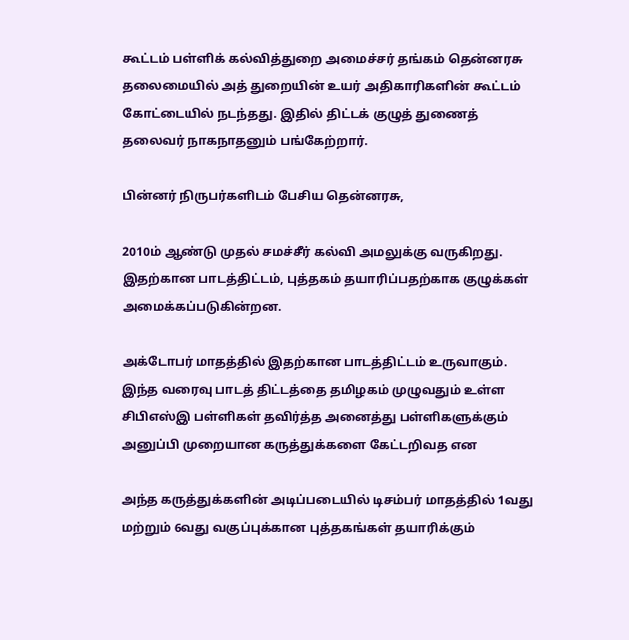கூட்டம் பள்ளிக் கல்வித்துறை அமைச்சர் தங்கம் தென்னரசு தலைமையில் அத் துறையின் உயர் அதிகாரிகளின் கூட்டம் கோட்டையில் நடந்தது. இதில் திட்டக் குழுத் துணைத் தலைவர் நாகநாதனும் பங்கேற்றார்.

பின்னர் நிருபர்களிடம் பேசிய தென்னரசு,

2010ம் ஆண்டு முதல் சமச்சீர் கல்வி அமலுக்கு வருகிறது. இதற்கான பாடத்திட்டம், புத்தகம் தயாரிப்பதற்காக குழுக்கள் அமைக்கப்படுகின்றன.

அக்டோபர் மாதத்தில் இதற்கான பாடத்திட்டம் உருவாகும். இந்த வரைவு பாடத் திட்டத்தை தமிழகம் முழுவதும் உள்ள சிபிஎஸ்இ பள்ளிகள் தவிர்த்த அனைத்து பள்ளிகளுக்கும் அனுப்பி முறையான கருத்துக்களை கேட்டறிவத என

அந்த கருத்துக்களின் அடிப்படையில் டிசம்பர் மாதத்தில் 1வது மற்றும் 6வது வகுப்புக்கான புத்தகங்கள் தயாரிக்கும்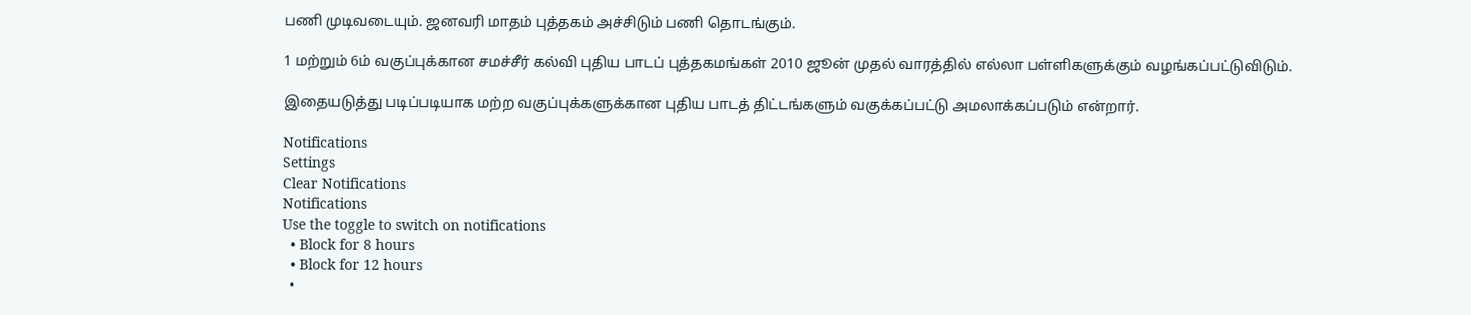பணி முடிவடையும். ஜனவரி மாதம் புத்தகம் அச்சிடும் பணி தொடங்கும்.

1 மற்றும் 6ம் வகுப்புக்கான சமச்சீர் கல்வி புதிய பாடப் புத்தகமங்கள் 2010 ஜூன் முதல் வாரத்தில் எல்லா பள்ளிகளுக்கும் வழங்கப்பட்டுவிடும்.

இதையடுத்து படிப்படியாக மற்ற வகுப்புக்களுக்கான புதிய பாடத் திட்டங்களும் வகுக்கப்பட்டு அமலாக்கப்படும் என்றார்.

Notifications
Settings
Clear Notifications
Notifications
Use the toggle to switch on notifications
  • Block for 8 hours
  • Block for 12 hours
  •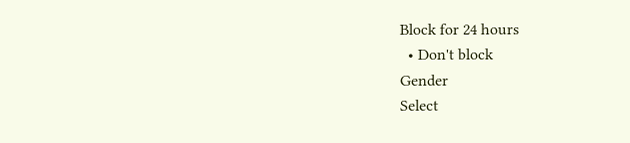Block for 24 hours
  • Don't block
Gender
Select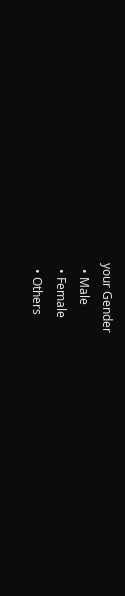your Gender
  • Male
  • Female
  • Others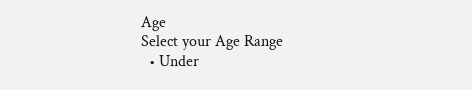Age
Select your Age Range
  • Under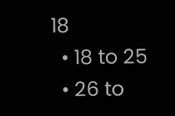18
  • 18 to 25
  • 26 to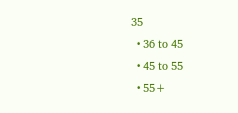35
  • 36 to 45
  • 45 to 55
  • 55+